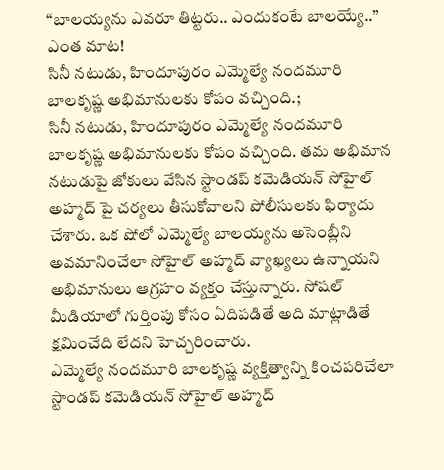‘‘బాలయ్యను ఎవరూ తిట్టరు.. ఎందుకంటే బాలయ్యే..’’ ఎంత మాట!
సినీ నటుడు, హిందూపురం ఎమ్మెల్యే నందమూరి బాలకృష్ణ అభిమానులకు కోపం వచ్చింది.;
సినీ నటుడు, హిందూపురం ఎమ్మెల్యే నందమూరి బాలకృష్ణ అభిమానులకు కోపం వచ్చింది. తమ అభిమాన నటుడుపై జోకులు వేసిన స్టాండప్ కమెడియన్ సోహైల్ అహ్మద్ పై చర్యలు తీసుకోవాలని పోలీసులకు ఫిర్యాదు చేశారు. ఒక షోలో ఎమ్మెల్యే బాలయ్యను అసెంబ్లీని అవమానించేలా సోహైల్ అహ్మద్ వ్యాఖ్యలు ఉన్నాయని అభిమానులు ఆగ్రహం వ్యక్తం చేస్తున్నారు. సోషల్ మీడియాలో గుర్తింపు కోసం ఏదిపడితే అది మాట్లాడితే క్షమించేది లేదని హెచ్చరించారు.
ఎమ్మెల్యే నందమూరి బాలకృష్ణ వ్యక్తిత్వాన్ని కించపరిచేలా స్టాండప్ కమెడియన్ సోహైల్ అహ్మద్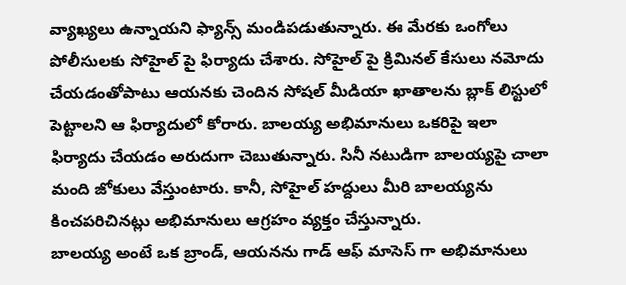వ్యాఖ్యలు ఉన్నాయని ఫ్యాన్స్ మండిపడుతున్నారు. ఈ మేరకు ఒంగోలు పోలీసులకు సోహైల్ పై ఫిర్యాదు చేశారు. సోహైల్ పై క్రిమినల్ కేసులు నమోదు చేయడంతోపాటు ఆయనకు చెందిన సోషల్ మీడియా ఖాతాలను బ్లాక్ లిస్టులో పెట్టాలని ఆ ఫిర్యాదులో కోరారు. బాలయ్య అభిమానులు ఒకరిపై ఇలా ఫిర్యాదు చేయడం అరుదుగా చెబుతున్నారు. సినీ నటుడిగా బాలయ్యపై చాలా మంది జోకులు వేస్తుంటారు. కానీ, సోహైల్ హద్దులు మీరి బాలయ్యను కించపరిచినట్లు అభిమానులు ఆగ్రహం వ్యక్తం చేస్తున్నారు.
బాలయ్య అంటే ఒక బ్రాండ్, ఆయనను గాడ్ ఆఫ్ మాసెస్ గా అభిమానులు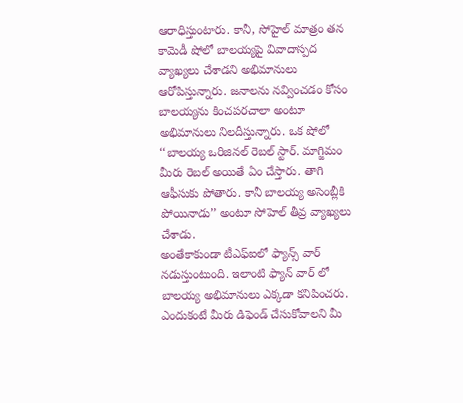ఆరాధిస్తుంటారు. కానీ, సోహైల్ మాత్రం తన కామెడీ షోలో బాలయ్యపై వివాదాస్పద వ్యాఖ్యలు చేశాడని అభిమానులు ఆరోపిస్తున్నారు. జనాలను నవ్వించడం కోసం బాలయ్యను కించపరచాలా అంటూ అభిమానులు నిలదీస్తున్నారు. ఒక షోలో ‘‘బాలయ్య ఒరిజినల్ రెబల్ స్టార్. మాగ్జిమం మీరు రెబల్ అయితే ఏం చేస్తారు. తాగి ఆఫీసుకు పోతారు. కానీ బాలయ్య అసెంబ్లీకి పోయినాడు’’ అంటూ సోహెల్ తీవ్ర వ్యాఖ్యలు చేశాడు.
అంతేకాకుండా టీఎఫ్ఐలో ఫ్యాన్స్ వార్ నడుస్తుంటుంది. ఇలాంటి ఫ్యాన్ వార్ లో బాలయ్య అభిమానులు ఎక్కడా కనిపించరు. ఎందుకంటే మీరు డిఫెండ్ చేసుకోవాలని మీ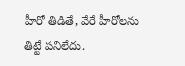హీరో తిడితే, వేరే హీరోలను తిట్టే పనిలేదు.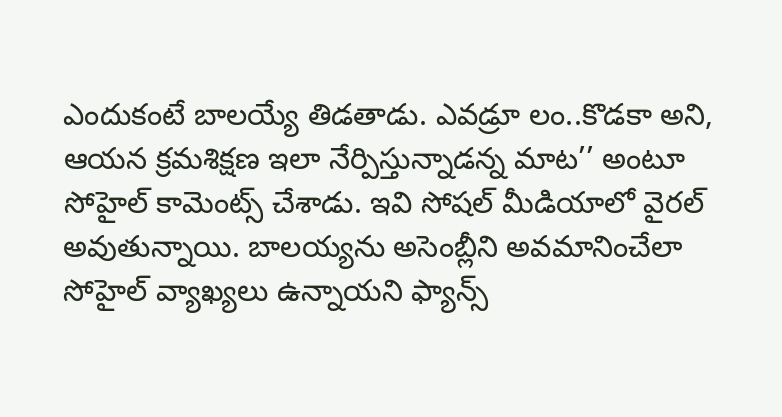ఎందుకంటే బాలయ్యే తిడతాడు. ఎవడ్రూ లం..కొడకా అని, ఆయన క్రమశిక్షణ ఇలా నేర్పిస్తున్నాడన్న మాట’’ అంటూ సోహైల్ కామెంట్స్ చేశాడు. ఇవి సోషల్ మీడియాలో వైరల్ అవుతున్నాయి. బాలయ్యను అసెంబ్లీని అవమానించేలా సోహైల్ వ్యాఖ్యలు ఉన్నాయని ఫ్యాన్స్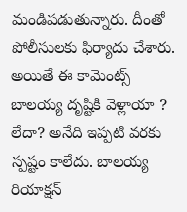మండిపడుతున్నారు. దీంతో పోలీసులకు ఫిర్యాదు చేశారు. అయితే ఈ కామెంట్స్ బాలయ్య దృష్టికి వెళ్లాయా ? లేదా? అనేది ఇప్పటి వరకు స్పష్టం కాలేదు. బాలయ్య రియాక్షన్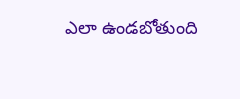ఎలా ఉండబోతుంది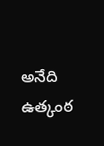అనేది ఉత్కంఠ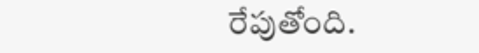రేపుతోంది.